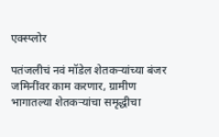एक्स्प्लोर

पतंजलीचं नवं मॉडेल शेतकऱ्यांच्या बंजर जमिनींवर काम करणार, ग्रामीण भागातल्या शेतकऱ्यांचा समृद्धीचा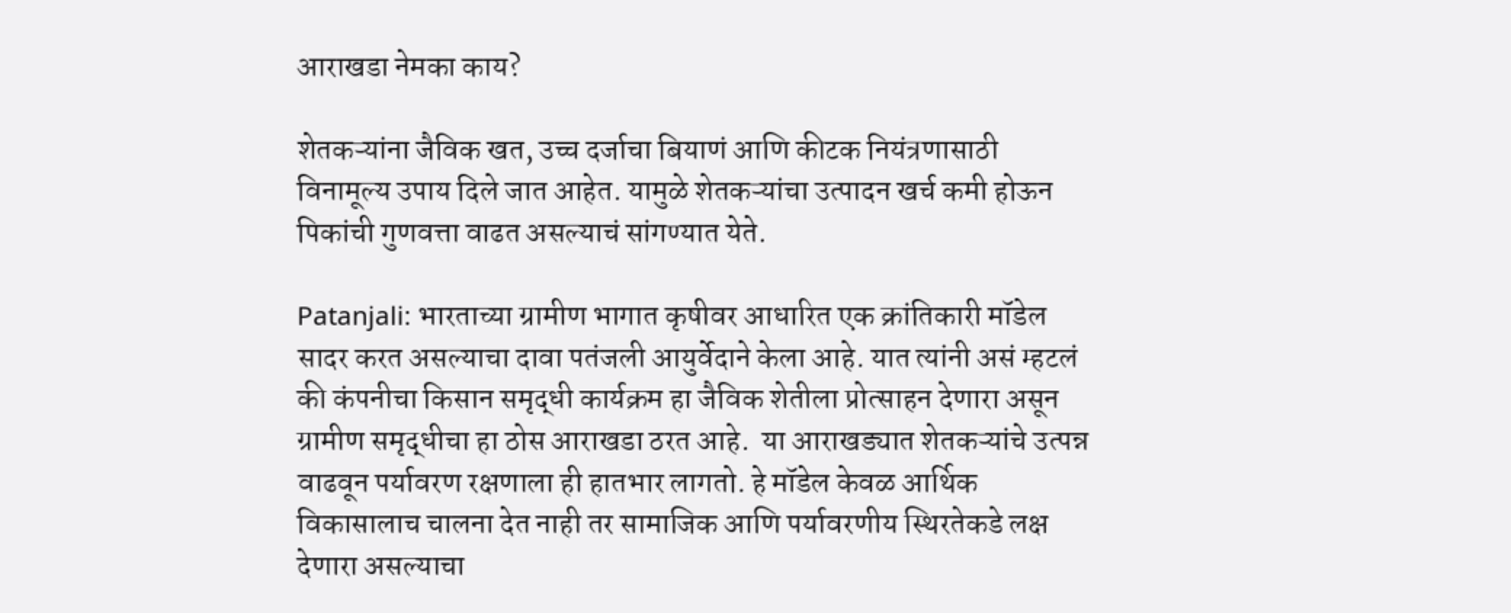आराखडा नेमका काय?

शेतकऱ्यांना जैविक खत, उच्च दर्जाचा बियाणं आणि कीटक नियंत्रणासाठी विनामूल्य उपाय दिले जात आहेत. यामुळे शेतकऱ्यांचा उत्पादन खर्च कमी होऊन पिकांची गुणवत्ता वाढत असल्याचं सांगण्यात येते.

Patanjali: भारताच्या ग्रामीण भागात कृषीवर आधारित एक क्रांतिकारी मॉडेल सादर करत असल्याचा दावा पतंजली आयुर्वेदाने केला आहे. यात त्यांनी असं म्हटलं की कंपनीचा किसान समृद्धी कार्यक्रम हा जैविक शेतीला प्रोत्साहन देणारा असून ग्रामीण समृद्धीचा हा ठोस आराखडा ठरत आहे.  या आराखड्यात शेतकऱ्यांचे उत्पन्न वाढवून पर्यावरण रक्षणाला ही हातभार लागतो. हे मॉडेल केवळ आर्थिक विकासालाच चालना देत नाही तर सामाजिक आणि पर्यावरणीय स्थिरतेकडे लक्ष देणारा असल्याचा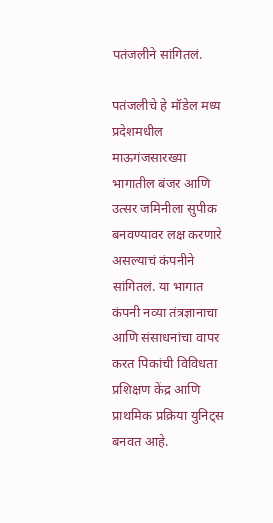पतंजलीने सांगितलं.

पतंजलीचे हे मॉडेल मध्य प्रदेशमधील माऊगंजसारख्या भागातील बंजर आणि उत्सर जमिनीला सुपीक बनवण्यावर लक्ष करणारे असल्याचं कंपनीने सांगितलं. या भागात कंपनी नव्या तंत्रज्ञानाचा आणि संसाधनांचा वापर करत पिकांची विविधता प्रशिक्षण केंद्र आणि प्राथमिक प्रक्रिया युनिट्स बनवत आहे.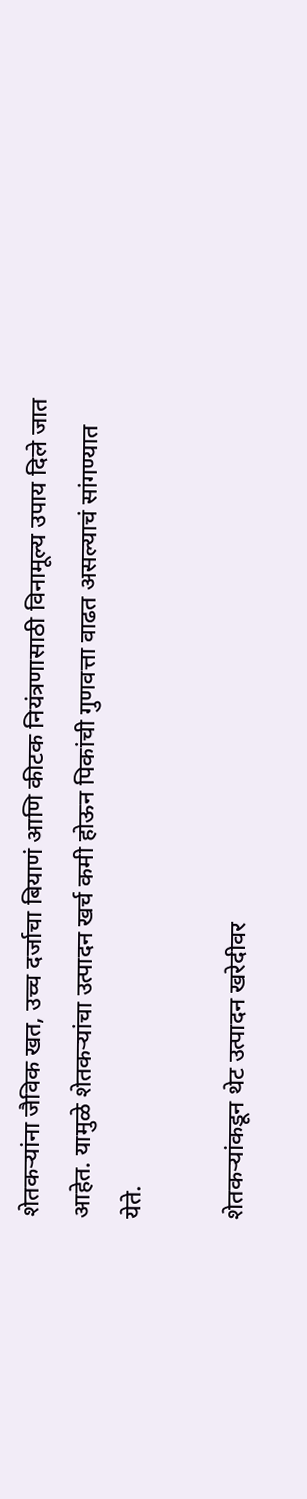शेतकऱ्यांना जैविक खत, उच्च दर्जाचा बियाणं आणि कीटक नियंत्रणासाठी विनामूल्य उपाय दिले जात आहेत. यामुळे शेतकऱ्यांचा उत्पादन खर्च कमी होऊन पिकांची गुणवत्ता वाढत असल्याचं सांगण्यात येते.

शेतकऱ्यांकडून थेट उत्पादन खरेदीवर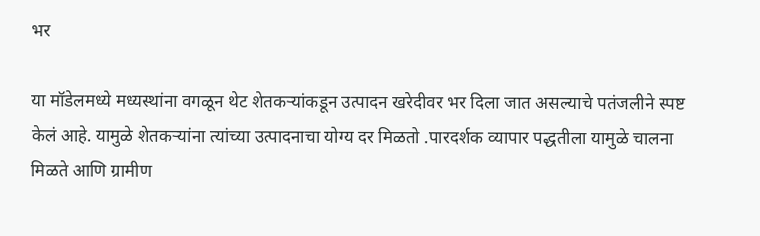भर

या मॉडेलमध्ये मध्यस्थांना वगळून थेट शेतकऱ्यांकडून उत्पादन खरेदीवर भर दिला जात असल्याचे पतंजलीने स्पष्ट केलं आहे. यामुळे शेतकऱ्यांना त्यांच्या उत्पादनाचा योग्य दर मिळतो .पारदर्शक व्यापार पद्धतीला यामुळे चालना मिळते आणि ग्रामीण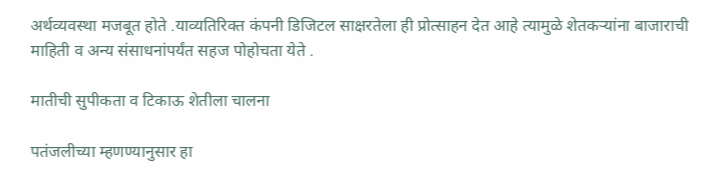अर्थव्यवस्था मजबूत होते .याव्यतिरिक्त कंपनी डिजिटल साक्षरतेला ही प्रोत्साहन देत आहे त्यामुळे शेतकऱ्यांना बाजाराची माहिती व अन्य संसाधनांपर्यंत सहज पोहोचता येते .

मातीची सुपीकता व टिकाऊ शेतीला चालना

पतंजलीच्या म्हणण्यानुसार हा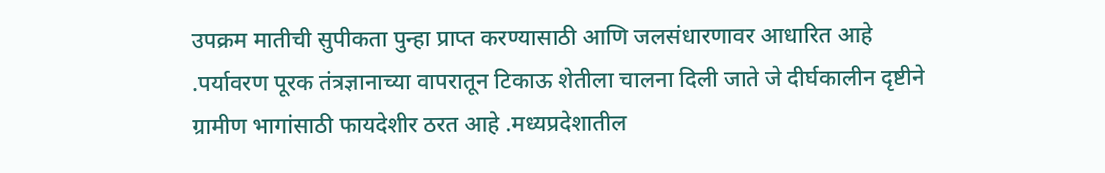उपक्रम मातीची सुपीकता पुन्हा प्राप्त करण्यासाठी आणि जलसंधारणावर आधारित आहे .पर्यावरण पूरक तंत्रज्ञानाच्या वापरातून टिकाऊ शेतीला चालना दिली जाते जे दीर्घकालीन दृष्टीने ग्रामीण भागांसाठी फायदेशीर ठरत आहे .मध्यप्रदेशातील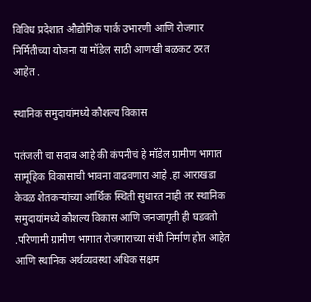विविध प्रदेशात औद्योगिक पार्क उभारणी आणि रोजगार निर्मितीच्या योजना या मॉडेल साठी आणखी बळकट ठरत आहेत .

स्थानिक समुदायांमध्ये कौशल्य विकास

पतंजली चा सदाब आहे की कंपनीचं हे मॉडेल ग्रामीण भागात सामूहिक विकासाची भावना वाढवणारा आहे .हा आराखडा केवळ शेतकऱ्यांच्या आर्थिक स्थिती सुधारत नाही तर स्थानिक समुदायांमध्ये कौशल्य विकास आणि जनजागृती ही घडवतो .परिणामी ग्रामीण भागात रोजगाराच्या संधी निर्माण होत आहेत आणि स्थानिक अर्थव्यवस्था अधिक सक्षम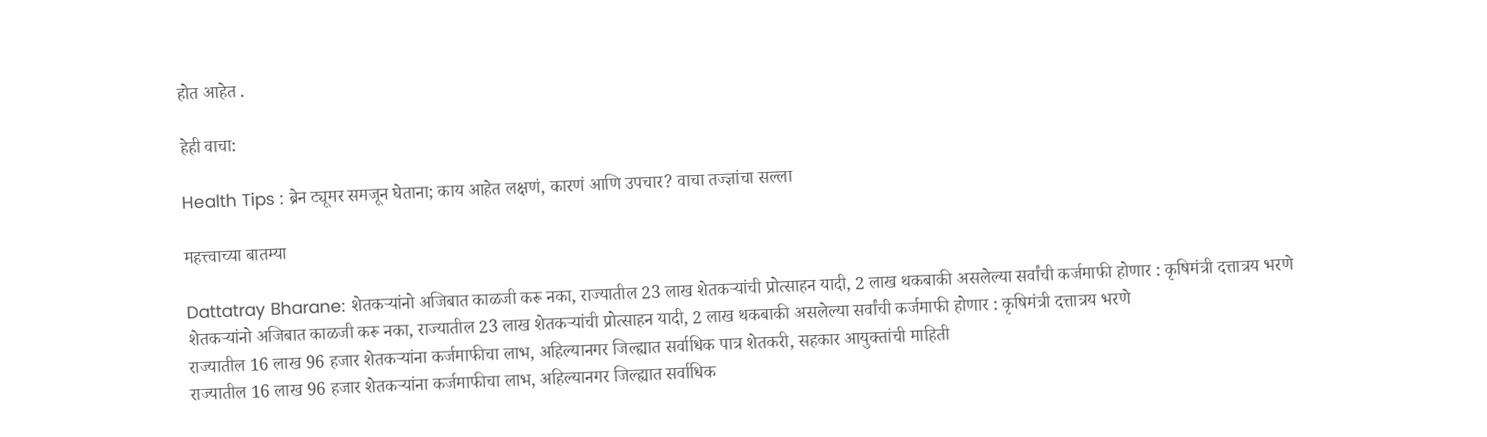होत आहेत .

हेही वाचा:

Health Tips : ब्रेन ट्यूमर समजून घेताना; काय आहेत लक्षणं, कारणं आणि उपचार? वाचा तज्ज्ञांचा सल्ला

महत्त्वाच्या बातम्या

Dattatray Bharane: शेतकऱ्यांनो अजिबात काळजी करू नका, राज्यातील 23 लाख शेतकऱ्यांची प्रोत्साहन यादी, 2 लाख थकबाकी असलेल्या सर्वांची कर्जमाफी होणार : कृषिमंत्री दत्तात्रय भरणे
शेतकऱ्यांनो अजिबात काळजी करू नका, राज्यातील 23 लाख शेतकऱ्यांची प्रोत्साहन यादी, 2 लाख थकबाकी असलेल्या सर्वांची कर्जमाफी होणार : कृषिमंत्री दत्तात्रय भरणे
राज्यातील 16 लाख 96 हजार शेतकऱ्यांना कर्जमाफीचा लाभ, अहिल्यानगर जिल्ह्यात सर्वाधिक पात्र शेतकरी, सहकार आयुक्तांची माहिती
राज्यातील 16 लाख 96 हजार शेतकऱ्यांना कर्जमाफीचा लाभ, अहिल्यानगर जिल्ह्यात सर्वाधिक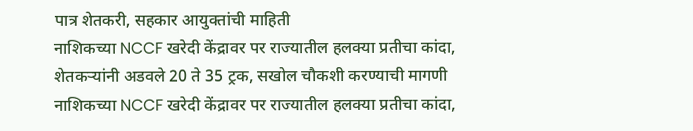पात्र शेतकरी, सहकार आयुक्तांची माहिती
नाशिकच्या NCCF खरेदी केंद्रावर पर राज्यातील हलक्या प्रतीचा कांदा, शेतकऱ्यांनी अडवले 20 ते 35 ट्रक, सखोल चौकशी करण्याची मागणी
नाशिकच्या NCCF खरेदी केंद्रावर पर राज्यातील हलक्या प्रतीचा कांदा,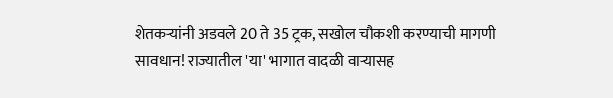शेतकऱ्यांनी अडवले 20 ते 35 ट्रक, सखोल चौकशी करण्याची मागणी
सावधान! राज्यातील 'या' भागात वादळी वाऱ्यासह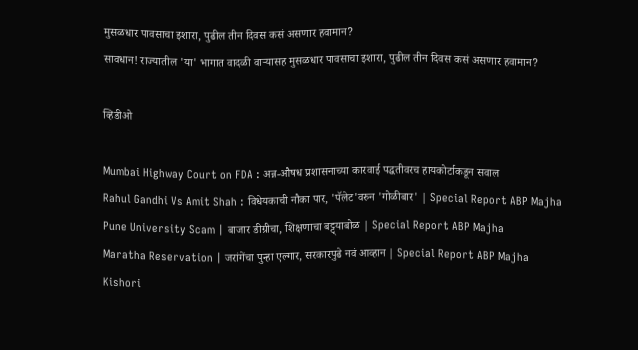मुसळधार पावसाचा इशारा, पुढील तीन दिवस कसं असणार हवामान?
सावधान! राज्यातील 'या' भागात वादळी वाऱ्यासह मुसळधार पावसाचा इशारा, पुढील तीन दिवस कसं असणार हवामान?

व्हिडीओ

Mumbai Highway Court on FDA : अन्न-औषध प्रशासनाच्या कारवाई पद्धतीवरच हायकोर्टाकडून सवाल
Rahul Gandhi Vs Amit Shah : विधेयकाची नौका पार, 'पॅलेट'वरुन 'गोळीबार' | Special Report ABP Majha
Pune University Scam | बाजार डीग्रीचा, शिक्षणाचा बट्ट्याबोळ | Special Report ABP Majha
Maratha Reservation | जरांगेंचा पुन्हा एल्गार, सरकारपुढे नवं आव्हान | Special Report ABP Majha
Kishori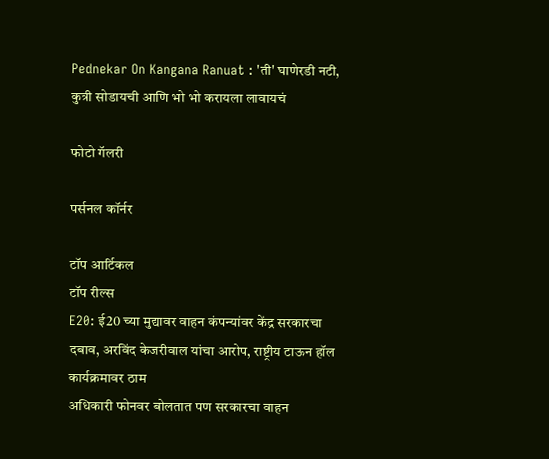Pednekar On Kangana Ranuat : 'ती' घाणेरडी नटी, कुत्री सोडायची आणि भो भो करायला लावायचं

फोटो गॅलरी

पर्सनल कॉर्नर

टॉप आर्टिकल
टॉप रील्स
E20: ई20 च्या मुद्यावर वाहन कंपन्यांवर केंद्र सरकारचा दबाव, अरविंद केजरीवाल यांचा आरोप, राष्ट्रीय टाऊन हॉल कार्यक्रमावर ठाम
अधिकारी फोनवर बोलतात पण सरकारचा वाहन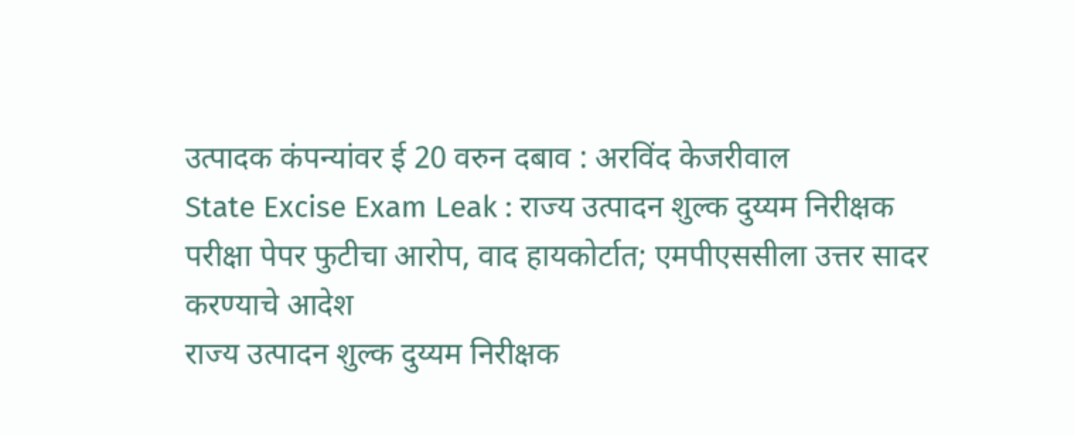उत्पादक कंपन्यांवर ई 20 वरुन दबाव : अरविंद केजरीवाल
State Excise Exam Leak : राज्य उत्पादन शुल्क दुय्यम निरीक्षक परीक्षा पेपर फुटीचा आरोप, वाद हायकोर्टात; एमपीएससीला उत्तर सादर करण्याचे आदेश
राज्य उत्पादन शुल्क दुय्यम निरीक्षक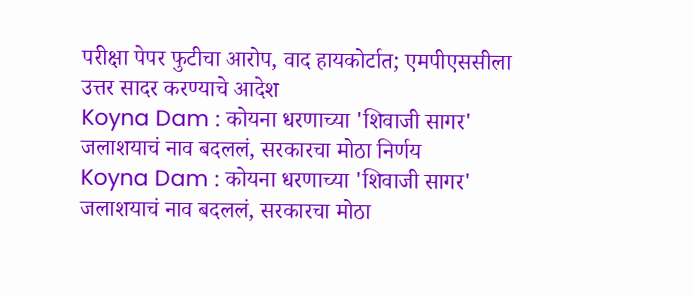परीक्षा पेपर फुटीचा आरोप, वाद हायकोर्टात; एमपीएससीला उत्तर सादर करण्याचे आदेश
Koyna Dam : कोयना धरणाच्या 'शिवाजी सागर' जलाशयाचं नाव बदललं, सरकारचा मोठा निर्णय
Koyna Dam : कोयना धरणाच्या 'शिवाजी सागर' जलाशयाचं नाव बदललं, सरकारचा मोठा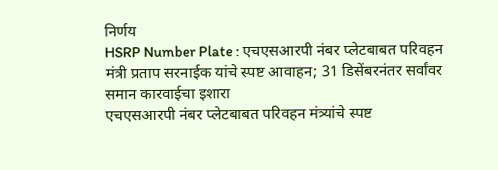निर्णय
HSRP Number Plate : एचएसआरपी नंबर प्लेटबाबत परिवहन मंत्री प्रताप सरनाईक यांचे स्पष्ट आवाहन; 31 डिसेंबरनंतर सर्वांवर समान कारवाईचा इशारा
एचएसआरपी नंबर प्लेटबाबत परिवहन मंत्र्यांचे स्पष्ट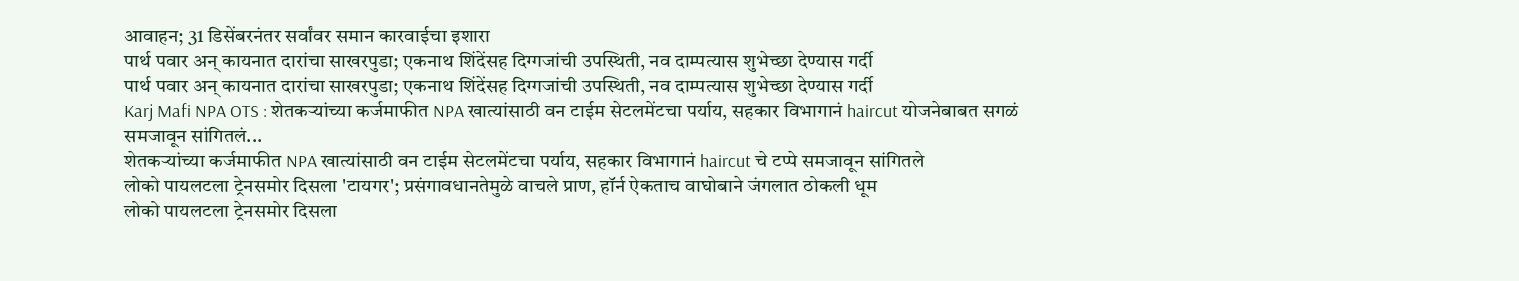आवाहन; 31 डिसेंबरनंतर सर्वांवर समान कारवाईचा इशारा
पार्थ पवार अन् कायनात दारांचा साखरपुडा; एकनाथ शिंदेंसह दिग्गजांची उपस्थिती, नव दाम्पत्यास शुभेच्छा देण्यास गर्दी
पार्थ पवार अन् कायनात दारांचा साखरपुडा; एकनाथ शिंदेंसह दिग्गजांची उपस्थिती, नव दाम्पत्यास शुभेच्छा देण्यास गर्दी
Karj Mafi NPA OTS : शेतकऱ्यांच्या कर्जमाफीत NPA खात्यांसाठी वन टाईम सेटलमेंटचा पर्याय, सहकार विभागानं haircut योजनेबाबत सगळं समजावून सांगितलं...
शेतकऱ्यांच्या कर्जमाफीत NPA खात्यांसाठी वन टाईम सेटलमेंटचा पर्याय, सहकार विभागानं haircut चे टप्पे समजावून सांगितले
लोको पायलटला ट्रेनसमोर दिसला 'टायगर'; प्रसंगावधानतेमुळे वाचले प्राण, हॉर्न ऐकताच वाघोबाने जंगलात ठोकली धूम
लोको पायलटला ट्रेनसमोर दिसला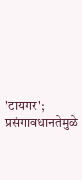'टायगर'; प्रसंगावधानतेमुळे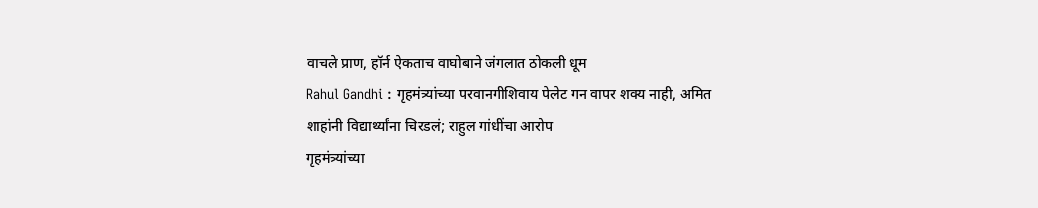वाचले प्राण, हॉर्न ऐकताच वाघोबाने जंगलात ठोकली धूम
Rahul Gandhi : गृहमंत्र्यांच्या परवानगीशिवाय पेलेट गन वापर शक्य नाही, अमित शाहांनी विद्यार्थ्यांना चिरडलं; राहुल गांधींचा आरोप
गृहमंत्र्यांच्या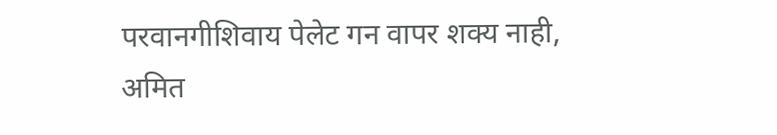परवानगीशिवाय पेलेट गन वापर शक्य नाही, अमित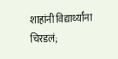शाहांनी विद्यार्थ्यांना चिरडलं;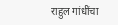राहुल गांधींचा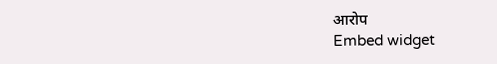आरोप
Embed widget